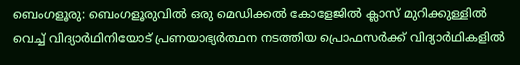ബെംഗളൂരു: ബെംഗളൂരുവിൽ ഒരു മെഡിക്കൽ കോളേജിൽ ക്ലാസ് മുറിക്കുള്ളിൽ വെച്ച് വിദ്യാർഥിനിയോട് പ്രണയാഭ്യർത്ഥന നടത്തിയ പ്രൊഫസർക്ക് വിദ്യാർഥികളിൽ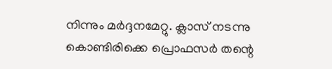നിന്നും മർദ്ദനമേറ്റു. ക്ലാസ് നടന്നു കൊണ്ടിരിക്കെ പ്രൊഫസർ തന്റെ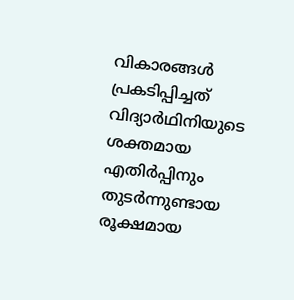വികാരങ്ങൾ പ്രകടിപ്പിച്ചത് വിദ്യാർഥിനിയുടെ ശക്തമായ എതിർപ്പിനും തുടർന്നുണ്ടായ രൂക്ഷമായ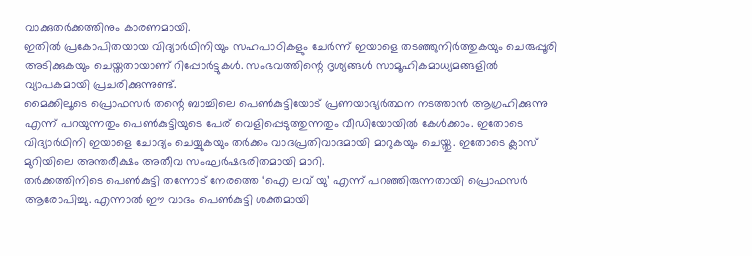വാക്കുതർക്കത്തിനും കാരണമായി.
ഇതിൽ പ്രകോപിതയായ വിദ്യാർഥിനിയും സഹപാഠികളും ചേർന്ന് ഇയാളെ തടഞ്ഞുനിർത്തുകയും ചെരുപ്പൂരി അടിക്കുകയും ചെയ്തതായാണ് റിപ്പോർട്ടുകൾ. സംഭവത്തിന്റെ ദൃശ്യങ്ങൾ സാമൂഹികമാധ്യമങ്ങളിൽ വ്യാപകമായി പ്രചരിക്കുന്നുണ്ട്.
മൈക്കിലൂടെ പ്രൊഫസർ തന്റെ ബാച്ചിലെ പെൺകുട്ടിയോട് പ്രണയാഭ്യർത്ഥന നടത്താൻ ആഗ്രഹിക്കുന്നു എന്ന് പറയുന്നതും പെൺകുട്ടിയുടെ പേര് വെളിപ്പെടുത്തുന്നതും വീഡിയോയിൽ കേൾക്കാം. ഇതോടെ വിദ്യാർഥിനി ഇയാളെ ചോദ്യം ചെയ്യുകയും തർക്കം വാദപ്രതിവാദമായി മാറുകയും ചെയ്തു. ഇതോടെ ക്ലാസ് മുറിയിലെ അന്തരീക്ഷം അതീവ സംഘർഷഭരിതമായി മാറി.
തർക്കത്തിനിടെ പെൺകുട്ടി തന്നോട് നേരത്തെ ‘ഐ ലവ് യു’ എന്ന് പറഞ്ഞിരുന്നതായി പ്രൊഫസർ ആരോപിച്ചു. എന്നാൽ ഈ വാദം പെൺകുട്ടി ശക്തമായി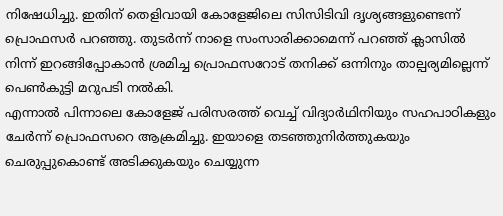നിഷേധിച്ചു. ഇതിന് തെളിവായി കോളേജിലെ സിസിടിവി ദൃശ്യങ്ങളുണ്ടെന്ന് പ്രൊഫസർ പറഞ്ഞു. തുടർന്ന് നാളെ സംസാരിക്കാമെന്ന് പറഞ്ഞ് ക്ലാസിൽ നിന്ന് ഇറങ്ങിപ്പോകാൻ ശ്രമിച്ച പ്രൊഫസറോട് തനിക്ക് ഒന്നിനും താല്പര്യമില്ലെന്ന് പെൺകുട്ടി മറുപടി നൽകി.
എന്നാൽ പിന്നാലെ കോളേജ് പരിസരത്ത് വെച്ച് വിദ്യാർഥിനിയും സഹപാഠികളും ചേർന്ന് പ്രൊഫസറെ ആക്രമിച്ചു. ഇയാളെ തടഞ്ഞുനിർത്തുകയും ചെരുപ്പുകൊണ്ട് അടിക്കുകയും ചെയ്യുന്ന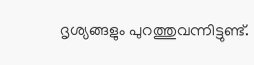ദൃശ്യങ്ങളും പുറത്തുവന്നിട്ടുണ്ട്.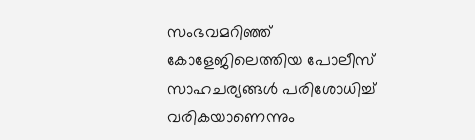സംഭവമറിഞ്ഞ് കോളേജിലെത്തിയ പോലീസ് സാഹചര്യങ്ങൾ പരിശോധിച്ച് വരികയാണെന്നും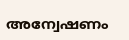അന്വേഷണം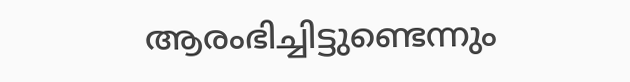ആരംഭിച്ചിട്ടുണ്ടെന്നും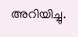അറിയിച്ചു.